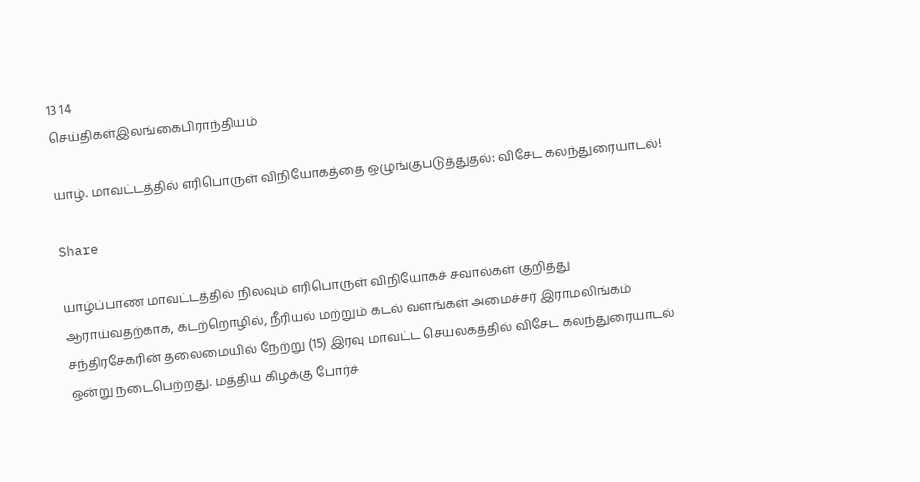13 14
செய்திகள்இலங்கைபிராந்தியம்

யாழ். மாவட்டத்தில் எரிபொருள் விநியோகத்தை ஒழுங்குபடுத்துதல்: விசேட கலந்துரையாடல்!

Share

யாழ்ப்பாண மாவட்டத்தில் நிலவும் எரிபொருள் விநியோகச் சவால்கள் குறித்து ஆராய்வதற்காக, கடற்றொழில், நீரியல் மற்றும் கடல் வளங்கள் அமைச்சர் இராமலிங்கம் சந்திரசேகரின் தலைமையில் நேற்று (15) இரவு மாவட்ட செயலகத்தில் விசேட கலந்துரையாடல் ஒன்று நடைபெற்றது. மத்திய கிழக்கு போர்ச்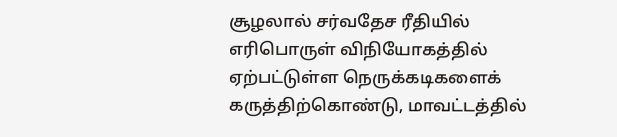சூழலால் சர்வதேச ரீதியில் எரிபொருள் விநியோகத்தில் ஏற்பட்டுள்ள நெருக்கடிகளைக் கருத்திற்கொண்டு, மாவட்டத்தில்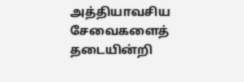அத்தியாவசிய சேவைகளைத் தடையின்றி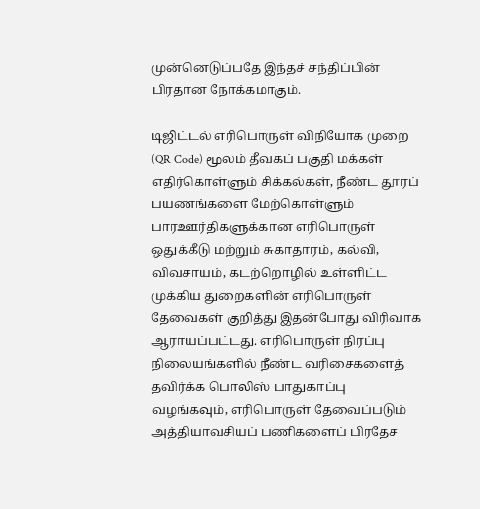முன்னெடுப்பதே இந்தச் சந்திப்பின் பிரதான நோக்கமாகும்.

டிஜிட்டல் எரிபொருள் விநியோக முறை (QR Code) மூலம் தீவகப் பகுதி மக்கள் எதிர்கொள்ளும் சிக்கல்கள், நீண்ட தூரப் பயணங்களை மேற்கொள்ளும் பாரஊர்திகளுக்கான எரிபொருள் ஒதுக்கீடு மற்றும் சுகாதாரம், கல்வி, விவசாயம், கடற்றொழில் உள்ளிட்ட முக்கிய துறைகளின் எரிபொருள் தேவைகள் குறித்து இதன்போது விரிவாக ஆராயப்பட்டது. எரிபொருள் நிரப்பு நிலையங்களில் நீண்ட வரிசைகளைத் தவிர்க்க பொலிஸ் பாதுகாப்பு வழங்கவும், எரிபொருள் தேவைப்படும் அத்தியாவசியப் பணிகளைப் பிரதேச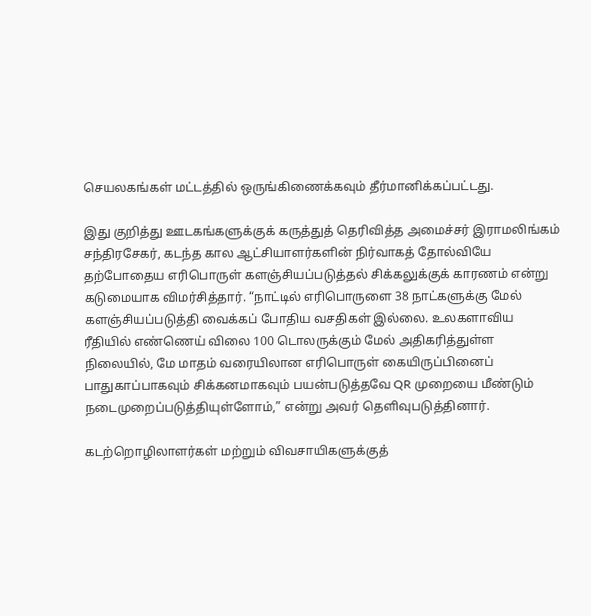செயலகங்கள் மட்டத்தில் ஒருங்கிணைக்கவும் தீர்மானிக்கப்பட்டது.

இது குறித்து ஊடகங்களுக்குக் கருத்துத் தெரிவித்த அமைச்சர் இராமலிங்கம் சந்திரசேகர், கடந்த கால ஆட்சியாளர்களின் நிர்வாகத் தோல்வியே தற்போதைய எரிபொருள் களஞ்சியப்படுத்தல் சிக்கலுக்குக் காரணம் என்று கடுமையாக விமர்சித்தார். “நாட்டில் எரிபொருளை 38 நாட்களுக்கு மேல் களஞ்சியப்படுத்தி வைக்கப் போதிய வசதிகள் இல்லை. உலகளாவிய ரீதியில் எண்ணெய் விலை 100 டொலருக்கும் மேல் அதிகரித்துள்ள நிலையில், மே மாதம் வரையிலான எரிபொருள் கையிருப்பினைப் பாதுகாப்பாகவும் சிக்கனமாகவும் பயன்படுத்தவே QR முறையை மீண்டும் நடைமுறைப்படுத்தியுள்ளோம்,” என்று அவர் தெளிவுபடுத்தினார்.

கடற்றொழிலாளர்கள் மற்றும் விவசாயிகளுக்குத்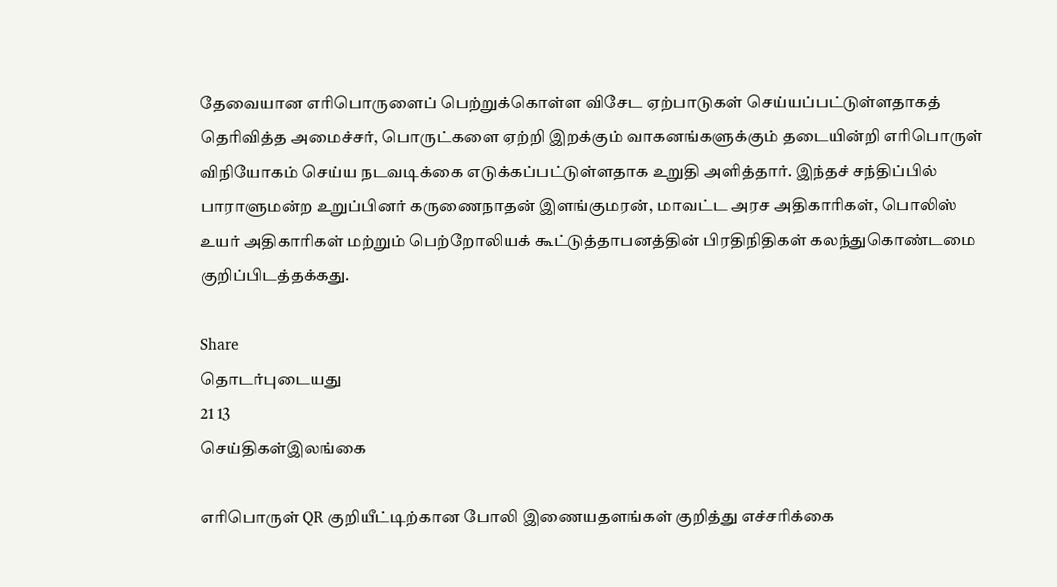தேவையான எரிபொருளைப் பெற்றுக்கொள்ள விசேட ஏற்பாடுகள் செய்யப்பட்டுள்ளதாகத் தெரிவித்த அமைச்சர், பொருட்களை ஏற்றி இறக்கும் வாகனங்களுக்கும் தடையின்றி எரிபொருள் விநியோகம் செய்ய நடவடிக்கை எடுக்கப்பட்டுள்ளதாக உறுதி அளித்தார். இந்தச் சந்திப்பில் பாராளுமன்ற உறுப்பினர் கருணைநாதன் இளங்குமரன், மாவட்ட அரச அதிகாரிகள், பொலிஸ் உயர் அதிகாரிகள் மற்றும் பெற்றோலியக் கூட்டுத்தாபனத்தின் பிரதிநிதிகள் கலந்துகொண்டமை குறிப்பிடத்தக்கது.

Share
தொடர்புடையது
21 13
செய்திகள்இலங்கை

எரிபொருள் QR குறியீட்டிற்கான போலி இணையதளங்கள் குறித்து எச்சரிக்கை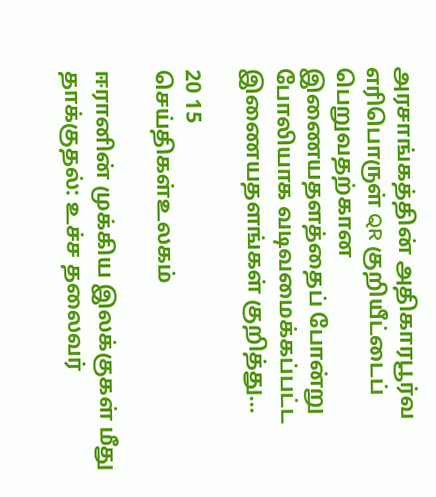அரசாங்கத்தின் அதிகாரபூர்வ எரிபொருள் QR குறியீட்டைப் பெறுவதற்கான இணையதளத்தைப் போன்று போலியாக வடிவமைக்கப்பட்ட இணையதளங்கள் குறித்து...

20 15
செய்திகள்உலகம்

ஈரானின் முக்கிய இலக்குகள் மீது தாக்குதல்: உச்ச தலைவர்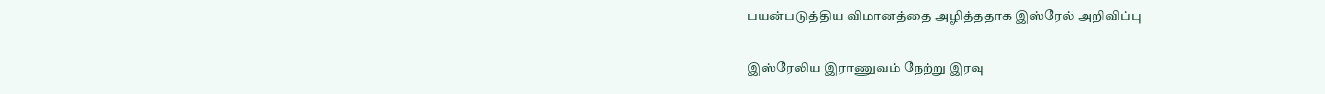பயன்படுத்திய விமானத்தை அழித்ததாக இஸ்ரேல் அறிவிப்பு

இஸ்ரேலிய இராணுவம் நேற்று இரவு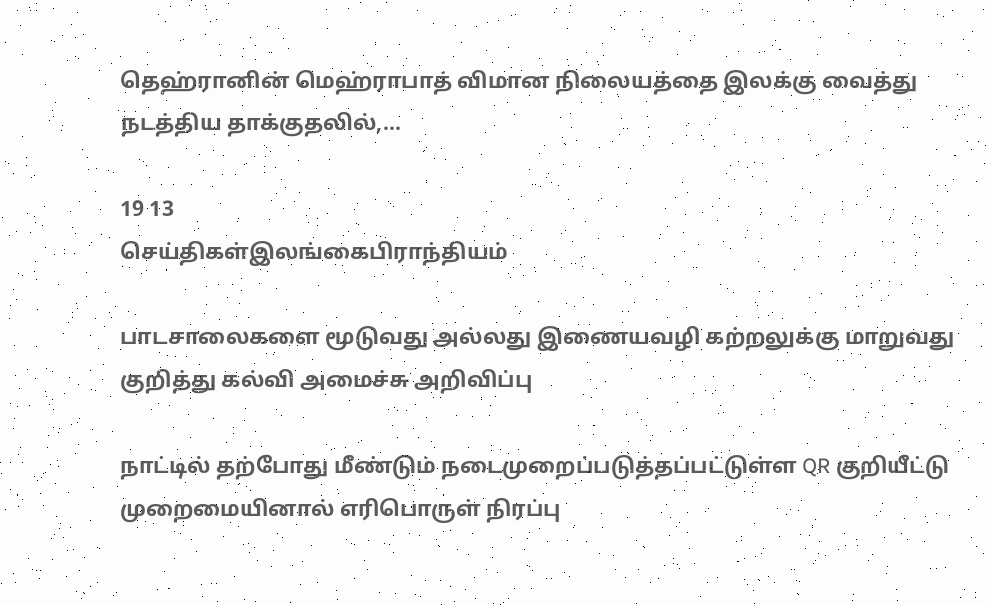தெஹ்ரானின் மெஹ்ராபாத் விமான நிலையத்தை இலக்கு வைத்து நடத்திய தாக்குதலில்,...

19 13
செய்திகள்இலங்கைபிராந்தியம்

பாடசாலைகளை மூடுவது அல்லது இணையவழி கற்றலுக்கு மாறுவது குறித்து கல்வி அமைச்சு அறிவிப்பு

நாட்டில் தற்போது மீண்டும் நடைமுறைப்படுத்தப்பட்டுள்ள QR குறியீட்டு முறைமையினால் எரிபொருள் நிரப்பு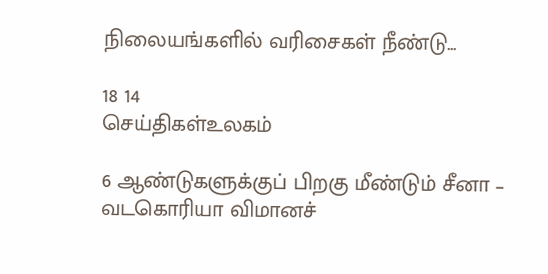நிலையங்களில் வரிசைகள் நீண்டு...

18 14
செய்திகள்உலகம்

6 ஆண்டுகளுக்குப் பிறகு மீண்டும் சீனா – வடகொரியா விமானச்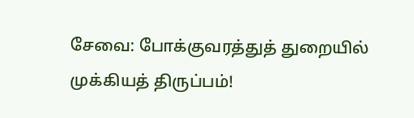சேவை: போக்குவரத்துத் துறையில் முக்கியத் திருப்பம்!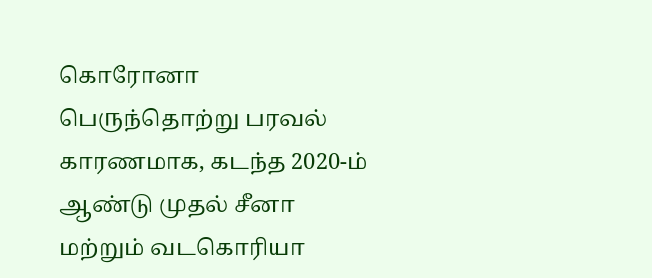கொரோனா பெருந்தொற்று பரவல் காரணமாக, கடந்த 2020-ம் ஆண்டு முதல் சீனா மற்றும் வடகொரியா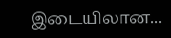இடையிலான...